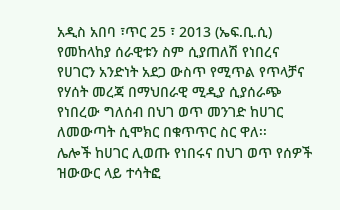አዲስ አበባ ፣ጥር 25 ፣ 2013 (ኤፍ.ቢ.ሲ) የመከላከያ ሰራዊቱን ስም ሲያጠለሽ የነበረና የሀገርን አንድነት አደጋ ውስጥ የሚጥል የጥላቻና የሃሰት መረጃ በማህበራዊ ሚዲያ ሲያሰራጭ የነበረው ግለሰብ በህገ ወጥ መንገድ ከሀገር ለመውጣት ሲሞክር በቁጥጥር ስር ዋለ፡፡
ሌሎች ከሀገር ሊወጡ የነበሩና በህገ ወጥ የሰዎች ዝውውር ላይ ተሳትፎ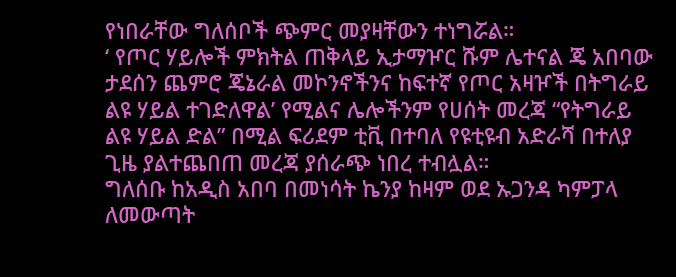የነበራቸው ግለሰቦች ጭምር መያዛቸውን ተነግሯል።
‘ የጦር ሃይሎች ምክትል ጠቅላይ ኢታማዦር ሹም ሌተናል ጄ አበባው ታደሰን ጨምሮ ጄኔራል መኮንኖችንና ከፍተኛ የጦር አዛዦች በትግራይ ልዩ ሃይል ተገድለዋል’ የሚልና ሌሎችንም የሀሰት መረጃ “የትግራይ ልዩ ሃይል ድል” በሚል ፍሪደም ቲቪ በተባለ የዩቲዩብ አድራሻ በተለያ ጊዜ ያልተጨበጠ መረጃ ያሰራጭ ነበረ ተብሏል።
ግለሰቡ ከአዲስ አበባ በመነሳት ኬንያ ከዛም ወደ ኡጋንዳ ካምፓላ ለመውጣት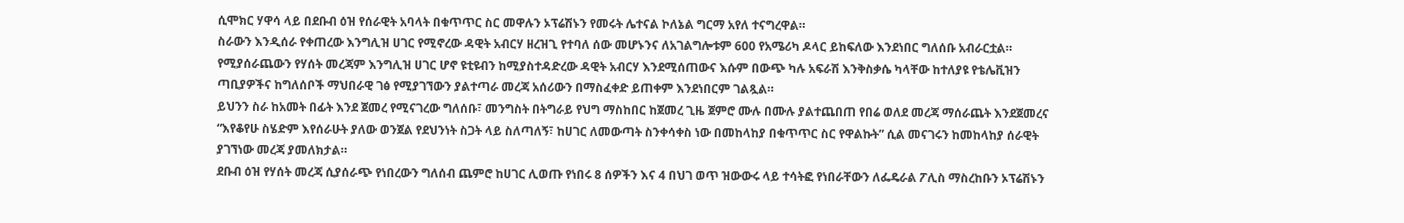ሲሞክር ሃዋሳ ላይ በደቡብ ዕዝ የሰራዊት አባላት በቁጥጥር ስር መዋሉን ኦፕሬሽኑን የመሩት ሌተናል ኮለኔል ግርማ አየለ ተናግረዋል።
ስራውን እንዲሰራ የቀጠረው እንግሊዝ ሀገር የሚኖረው ዳዊት አብርሃ ዘረዝጊ የተባለ ሰው መሆኑንና ለአገልግሎቱም 600 የአሜሪካ ዶላር ይከፍለው እንደነበር ግለሰቡ አብራርቷል።
የሚያሰራጨውን የሃሰት መረጃም እንግሊዝ ሀገር ሆኖ ዩቲዩብን ከሚያስተዳድረው ዳዊት አብርሃ እንደሚሰጠውና እሱም በውጭ ካሉ አፍራሽ እንቅስቃሴ ካላቸው ከተለያዩ የቴሌቪዝን ጣቢያዎችና ከግለሰቦች ማህበራዊ ገፅ የሚያገኘውን ያልተጣራ መረጃ አሰሪውን በማስፈቀድ ይጠቀም እንደነበርም ገልጿል።
ይህንን ስራ ከአመት በፊት እንደ ጀመረ የሚናገረው ግለሰቡ፣ መንግስት በትግራይ የህግ ማስከበር ከጀመረ ጊዜ ጀምሮ ሙሉ በሙሉ ያልተጨበጠ የበሬ ወለደ መረጃ ማሰራጨት እንደጀመረና “እየቆየሁ ስሄድም እየሰራሁት ያለው ወንጀል የደህንነት ስጋት ላይ ስለጣለኝ፣ ከሀገር ለመውጣት ስንቀሳቀስ ነው በመከላከያ በቁጥጥር ስር የዋልኩት” ሲል መናገሩን ከመከላከያ ሰራዊት ያገኘነው መረጃ ያመለክታል።
ደቡብ ዕዝ የሃሰት መረጃ ሲያሰራጭ የነበረውን ግለሰብ ጨምሮ ከሀገር ሊወጡ የነበሩ 8 ሰዎችን እና 4 በህገ ወጥ ዝውውሩ ላይ ተሳትፎ የነበራቸውን ለፌዴራል ፖሊስ ማስረከቡን ኦፕሬሽኑን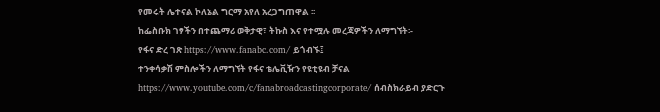የመሩት ሌተናል ኮለኔል ግርማ አየለ አረጋግጠዋል ፡፡
ከፌስቡክ ገፃችን በተጨማሪ ወቅታዊ፣ ትኩስ እና የተሟሉ መረጃዎችን ለማግኘት፡-
የፋና ድረ ገጽ https://www.fanabc.com/ ይጎብኙ፤
ተንቀሳቃሽ ምስሎችን ለማግኘት የፋና ቴሌቪዥን የዩቲዩብ ቻናል https://www.youtube.com/c/fanabroadcastingcorporate/ ሰብስክራይብ ያድርጉ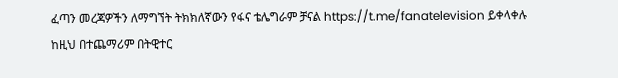ፈጣን መረጃዎችን ለማግኘት ትክክለኛውን የፋና ቴሌግራም ቻናል https://t.me/fanatelevision ይቀላቀሉ
ከዚህ በተጨማሪም በትዊተር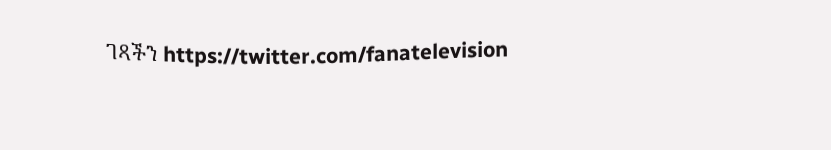ገጻችን https://twitter.com/fanatelevision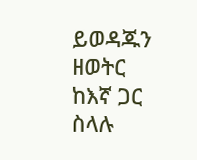ይወዳጁን
ዘወትር ከእኛ ጋር ስላሉ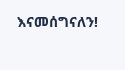እናመሰግናለን!